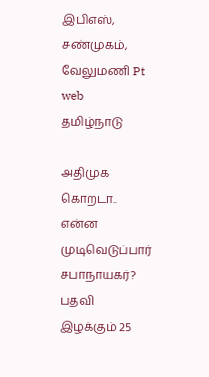இபிஎஸ், சண்முகம், வேலுமணி Pt web
தமிழ்நாடு

அதிமுக கொறடா.. என்ன முடிவெடுப்பார் சபாநாயகர்? பதவி இழக்கும் 25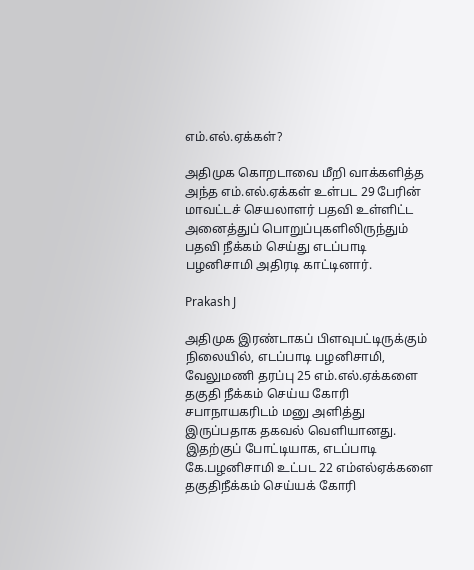எம்.எல்.ஏக்கள்?

அதிமுக கொறடாவை மீறி வாக்களித்த அந்த எம்.எல்.ஏக்கள் உள்பட 29 பேரின் மாவட்டச் செயலாளர் பதவி உள்ளிட்ட அனைத்துப் பொறுப்புகளிலிருந்தும் பதவி நீக்கம் செய்து எடப்பாடி பழனிசாமி அதிரடி காட்டினார்.

Prakash J

அதிமுக இரண்டாகப் பிளவுபட்டிருக்கும் நிலையில், எடப்பாடி பழனிசாமி, வேலுமணி தரப்பு 25 எம்.எல்.ஏக்களை தகுதி நீக்கம் செய்ய கோரி சபாநாயகரிடம் மனு அளித்து இருப்பதாக தகவல் வெளியானது. இதற்குப் போட்டியாக, எடப்பாடி கே.பழனிசாமி உட்பட 22 எம்எல்ஏக்களை தகுதிநீக்கம் செய்யக் கோரி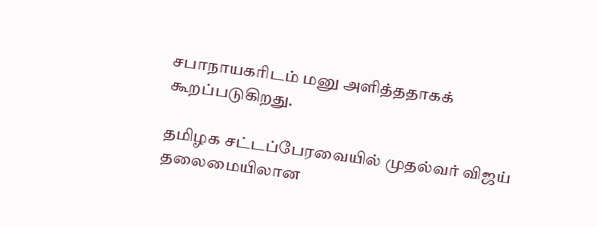சபாநாயகரிடம் மனு அளித்ததாகக் கூறப்படுகிறது.

தமிழக சட்டப்பேரவையில் முதல்வர் விஜய் தலைமையிலான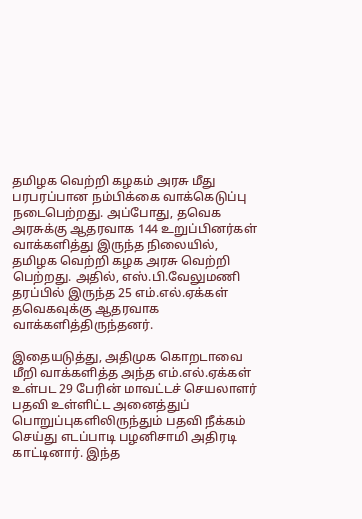தமிழக வெற்றி கழகம் அரசு மீது பரபரப்பான நம்பிக்கை வாக்கெடுப்பு நடைபெற்றது. அப்போது, தவெக அரசுக்கு ஆதரவாக 144 உறுப்பினர்கள் வாக்களித்து இருந்த நிலையில், தமிழக வெற்றி கழக அரசு வெற்றி பெற்றது. அதில், எஸ்.பி.வேலுமணி தரப்பில் இருந்த 25 எம்.எல்.ஏக்கள் தவெகவுக்கு ஆதரவாக வாக்களித்திருந்தனர்.

இதையடுத்து, அதிமுக கொறடாவை மீறி வாக்களித்த அந்த எம்.எல்.ஏக்கள் உள்பட 29 பேரின் மாவட்டச் செயலாளர் பதவி உள்ளிட்ட அனைத்துப் பொறுப்புகளிலிருந்தும் பதவி நீக்கம் செய்து எடப்பாடி பழனிசாமி அதிரடி காட்டினார். இந்த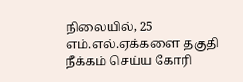நிலையில், 25 எம்.எல்.ஏக்களை தகுதி நீக்கம் செய்ய கோரி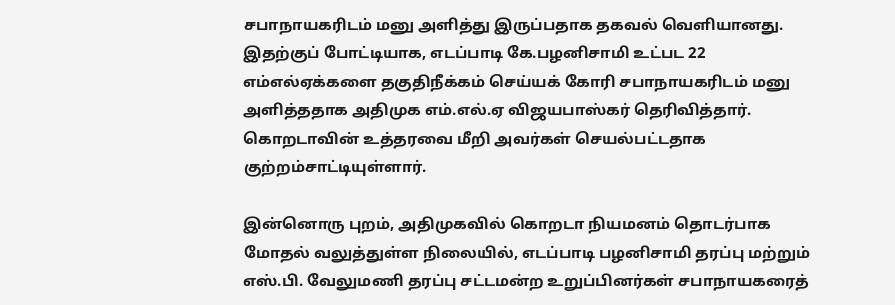சபாநாயகரிடம் மனு அளித்து இருப்பதாக தகவல் வெளியானது. இதற்குப் போட்டியாக, எடப்பாடி கே.பழனிசாமி உட்பட 22 எம்எல்ஏக்களை தகுதிநீக்கம் செய்யக் கோரி சபாநாயகரிடம் மனு அளித்ததாக அதிமுக எம்.எல்.ஏ விஜயபாஸ்கர் தெரிவித்தார். கொறடாவின் உத்தரவை மீறி அவர்கள் செயல்பட்டதாக குற்றம்சாட்டியுள்ளார்.

இன்னொரு புறம், அதிமுகவில் கொறடா நியமனம் தொடர்பாக மோதல் வலுத்துள்ள நிலையில், எடப்பாடி பழனிசாமி தரப்பு மற்றும் எஸ்.பி. வேலுமணி தரப்பு சட்டமன்ற உறுப்பினர்கள் சபாநாயகரைத்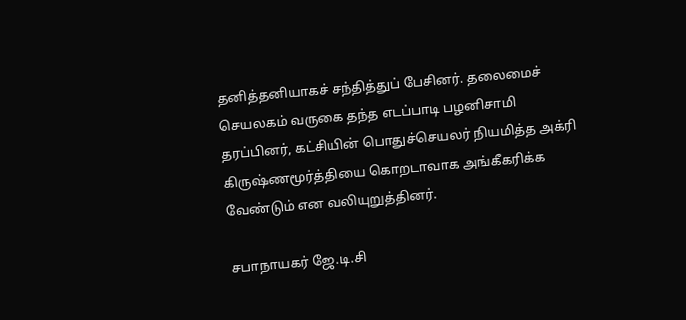தனித்தனியாகச் சந்தித்துப் பேசினர். தலைமைச் செயலகம் வருகை தந்த எடப்பாடி பழனிசாமி தரப்பினர், கட்சியின் பொதுச்செயலர் நியமித்த அக்ரி கிருஷ்ணமூர்த்தியை கொறடாவாக அங்கீகரிக்க வேண்டும் என வலியுறுத்தினர்.

சபாநாயகர் ஜே.டி.சி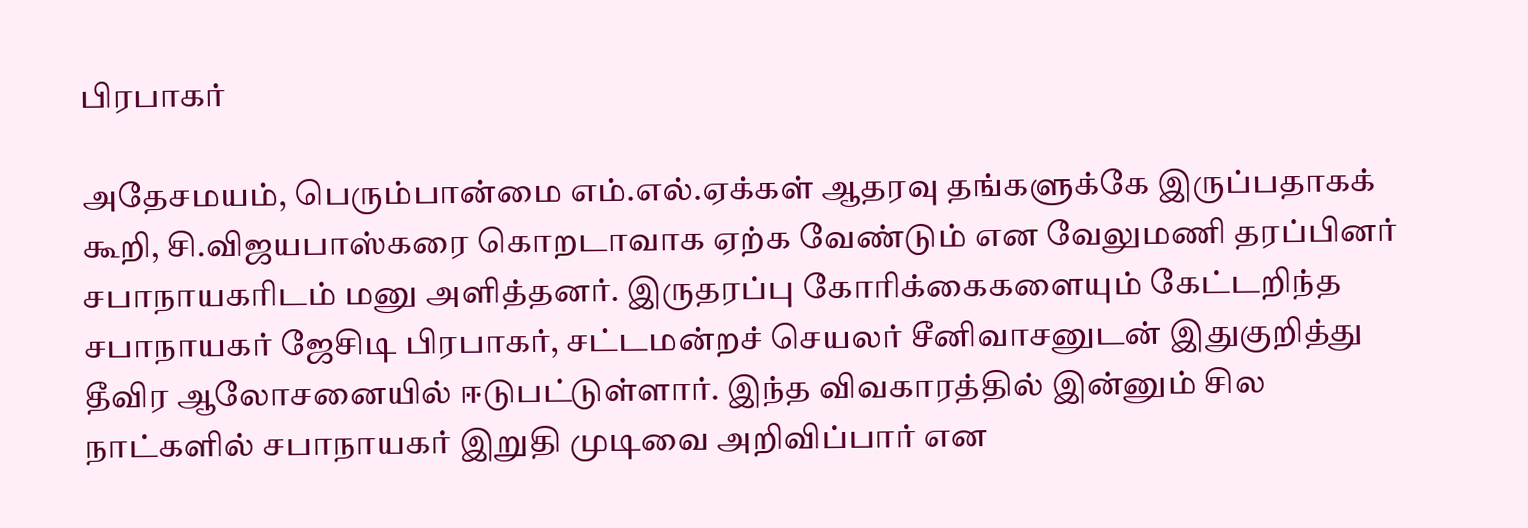பிரபாகர்

அதேசமயம், பெரும்பான்மை எம்.எல்.ஏக்கள் ஆதரவு தங்களுக்கே இருப்பதாகக் கூறி, சி.விஜயபாஸ்கரை கொறடாவாக ஏற்க வேண்டும் என வேலுமணி தரப்பினர் சபாநாயகரிடம் மனு அளித்தனர். இருதரப்பு கோரிக்கைகளையும் கேட்டறிந்த சபாநாயகர் ஜேசிடி பிரபாகர், சட்டமன்றச் செயலர் சீனிவாசனுடன் இதுகுறித்து தீவிர ஆலோசனையில் ஈடுபட்டுள்ளார். இந்த விவகாரத்தில் இன்னும் சில நாட்களில் சபாநாயகர் இறுதி முடிவை அறிவிப்பார் என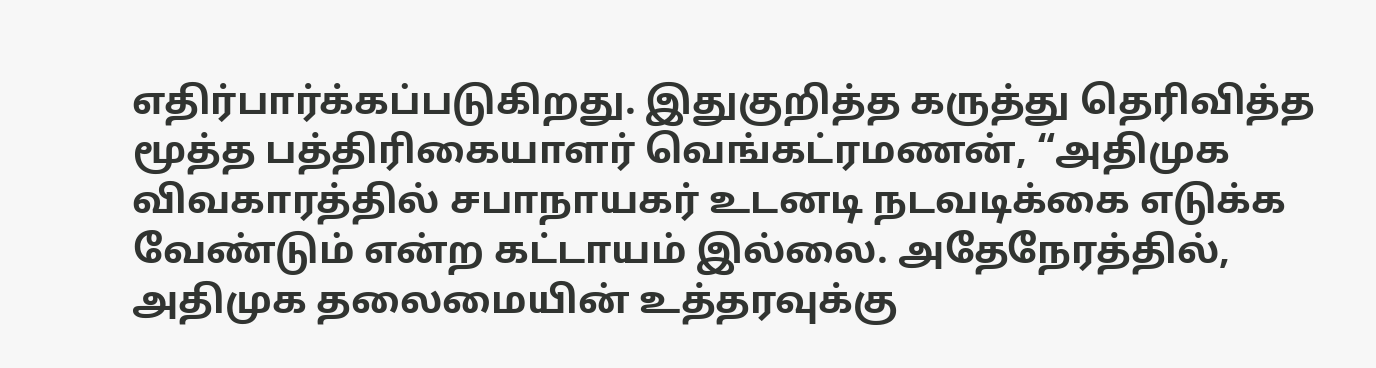எதிர்பார்க்கப்படுகிறது. இதுகுறித்த கருத்து தெரிவித்த மூத்த பத்திரிகையாளர் வெங்கட்ரமணன், “அதிமுக விவகாரத்தில் சபாநாயகர் உடனடி நடவடிக்கை எடுக்க வேண்டும் என்ற கட்டாயம் இல்லை. அதேநேரத்தில், அதிமுக தலைமையின் உத்தரவுக்கு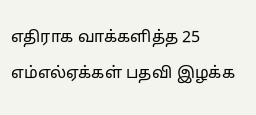எதிராக வாக்களித்த 25 எம்எல்ஏக்கள் பதவி இழக்க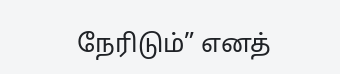நேரிடும்” எனத்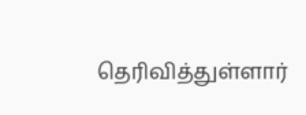தெரிவித்துள்ளார்